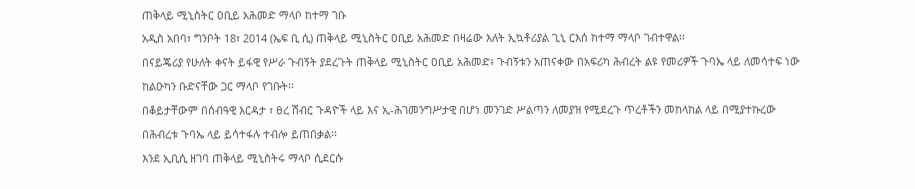ጠቅላይ ሚኒስትር ዐቢይ አሕመድ ማላቦ ከተማ ገቡ
አዲስ አበባ፣ ግንቦት 18፣ 2014 (ኤፍ ቢ ሲ) ጠቅላይ ሚኒስትር ዐቢይ አሕመድ በዛሬው እለት ኢኳቶሪያል ጊኒ ርእሰ ከተማ ማላቦ ገብተዋል፡፡
በናይጄሪያ የሁለት ቀናት ይፋዊ የሥራ ጉብኝት ያደረጉት ጠቅላይ ሚኒስትር ዐቢይ አሕመድ፥ ጉብኝቱን አጠናቀው በአፍሪካ ሕብረት ልዩ የመሪዎች ጉባኤ ላይ ለመሳተፍ ነው ከልዑካን ቡድናቸው ጋር ማላቦ የገቡት፡፡
በቆይታቸውም በሰብዓዊ እርዳታ ፣ ፀረ ሽብር ጉዳዮች ላይ እና ኢ-ሕገመንግሥታዊ በሆነ መንገድ ሥልጣን ለመያዝ የሚደረጉ ጥረቶችን መከላከል ላይ በሚያተኩረው በሕብረቱ ጉባኤ ላይ ይሳተፋሉ ተብሎ ይጠበቃል፡፡
እንደ ኢቢሲ ዘገባ ጠቅላይ ሚኒስትሩ ማላቦ ሲደርሱ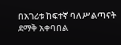በአገሪቱ ከፍተኛ ባለሥልጣናት ደማቅ አቀባበል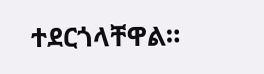ተደርጎላቸዋል።